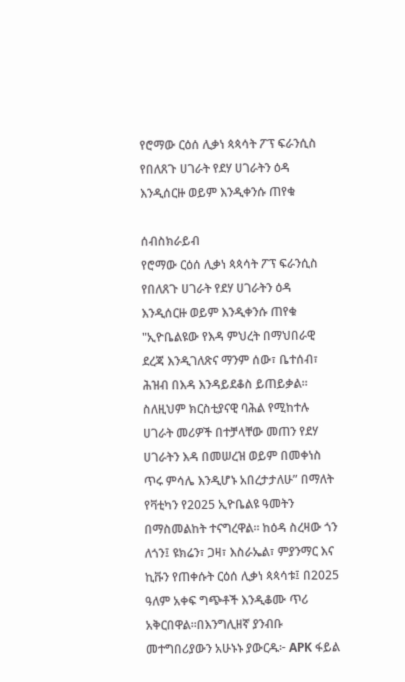የሮማው ርዕሰ ሊቃነ ጳጳሳት ፖፕ ፍራንሲስ የበለጸጉ ሀገራት የደሃ ሀገራትን ዕዳ እንዲሰርዙ ወይም እንዲቀንሱ ጠየቁ

ሰብስክራይብ
የሮማው ርዕሰ ሊቃነ ጳጳሳት ፖፕ ፍራንሲስ የበለጸጉ ሀገራት የደሃ ሀገራትን ዕዳ እንዲሰርዙ ወይም እንዲቀንሱ ጠየቁ "ኢዮቤልዩው የእዳ ምህረት በማህበራዊ ደረጃ እንዲገለጽና ማንም ሰው፣ ቤተሰብ፣ ሕዝብ በእዳ እንዳይደቆስ ይጠይቃል። ስለዚህም ክርስቲያናዊ ባሕል የሚከተሉ ሀገራት መሪዎች በተቻላቸው መጠን የደሃ ሀገራትን እዳ በመሠረዝ ወይም በመቀነስ ጥሩ ምሳሌ እንዲሆኑ አበረታታለሁ” በማለት የቫቲካን የ2025 ኢዮቤልዩ ዓመትን በማስመልከት ተናግረዋል። ከዕዳ ስረዛው ጎን ለጎን፤ ዩክሬን፣ ጋዛ፣ እስራኤል፣ ምያንማር እና ኪቩን የጠቀሱት ርዕሰ ሊቃነ ጳጳሳቱ፤ በ2025 ዓለም አቀፍ ግጭቶች እንዲቆሙ ጥሪ አቅርበዋል።በእንግሊዘኛ ያንብቡ መተግበሪያውን አሁኑኑ ያውርዱ፦ APK ፋይል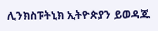ሊንክስፑትኒክ ኢትዮጵያን ይወዳጁ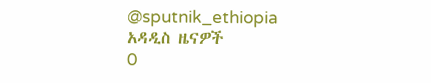@sputnik_ethiopia
አዳዲስ ዜናዎች
0